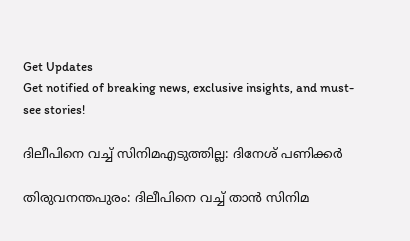Get Updates
Get notified of breaking news, exclusive insights, and must-see stories!

ദിലീപിനെ വച്ച് സിനിമഎടുത്തില്ല: ദിനേശ് പണിക്കര്‍

തിരുവനന്തപുരം: ദിലീപിനെ വച്ച് താന്‍ സിനിമ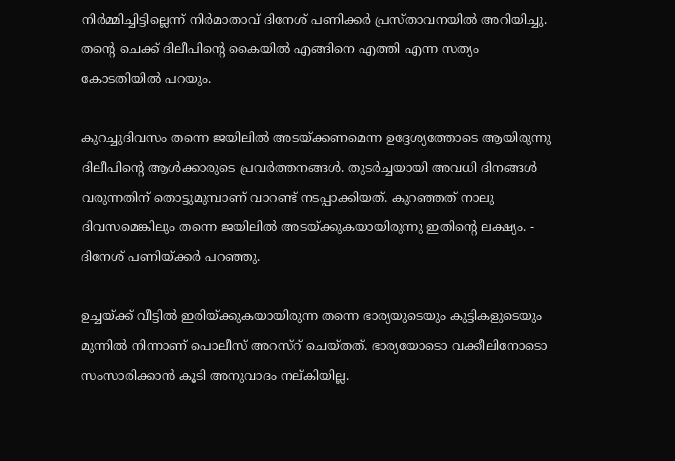നിര്‍മ്മിച്ചിട്ടില്ലെന്ന് നിര്‍മാതാവ് ദിനേശ് പണിക്കര്‍ പ്രസ്താവനയില്‍ അറിയിച്ചു. തന്റെ ചെക്ക് ദിലീപിന്റെ കൈയില്‍ എങ്ങിനെ എത്തി എന്ന സത്യം കോടതിയില്‍ പറയും.

കുറച്ചുദിവസം തന്നെ ജയിലില്‍ അടയ്ക്കണമെന്ന ഉദ്ദേശ്യത്തോടെ ആയിരുന്നു ദിലീപിന്റെ ആള്‍ക്കാരുടെ പ്രവര്‍ത്തനങ്ങള്‍. തുടര്‍ച്ചയായി അവധി ദിനങ്ങള്‍ വരുന്നതിന് തൊട്ടുമുമ്പാണ് വാറണ്ട് നടപ്പാക്കിയത്. കുറഞ്ഞത് നാലു ദിവസമെങ്കിലും തന്നെ ജയിലില്‍ അടയ്ക്കുകയായിരുന്നു ഇതിന്റെ ലക്ഷ്യം. - ദിനേശ് പണിയ്ക്കര്‍ പറഞ്ഞു.

ഉച്ചയ്ക്ക് വീട്ടില്‍ ഇരിയ്ക്കുകയായിരുന്ന തന്നെ ഭാര്യയുടെയും കുട്ടികളുടെയും മുന്നില്‍ നിന്നാണ് പൊലീസ് അറസ്റ് ചെയ്തത്. ഭാര്യയോടൊ വക്കീലിനോടൊ സംസാരിക്കാന്‍ കൂടി അനുവാദം നല്കിയില്ല.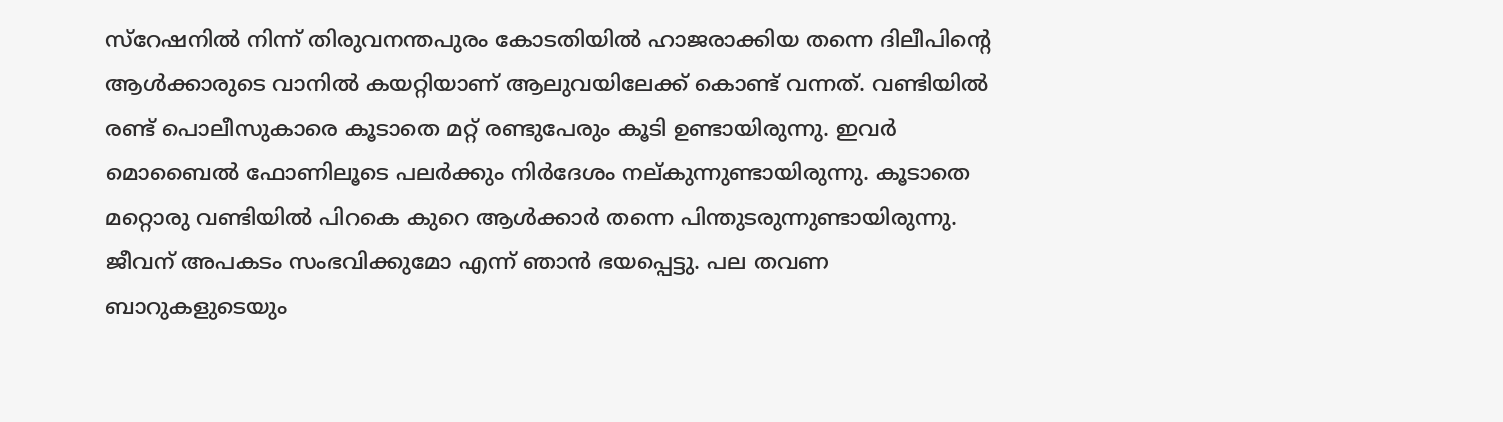സ്റേഷനില്‍ നിന്ന് തിരുവനന്തപുരം കോടതിയില്‍ ഹാജരാക്കിയ തന്നെ ദിലീപിന്റെ ആള്‍ക്കാരുടെ വാനില്‍ കയറ്റിയാണ് ആലുവയിലേക്ക് കൊണ്ട് വന്നത്. വണ്ടിയില്‍ രണ്ട് പൊലീസുകാരെ കൂടാതെ മറ്റ് രണ്ടുപേരും കൂടി ഉണ്ടായിരുന്നു. ഇവര്‍ മൊബൈല്‍ ഫോണിലൂടെ പലര്‍ക്കും നിര്‍ദേശം നല്കുന്നുണ്ടായിരുന്നു. കൂടാതെ മറ്റൊരു വണ്ടിയില്‍ പിറകെ കുറെ ആള്‍ക്കാര്‍ തന്നെ പിന്തുടരുന്നുണ്ടായിരുന്നു. ജീവന് അപകടം സംഭവിക്കുമോ എന്ന് ഞാന്‍ ഭയപ്പെട്ടു. പല തവണ ബാറുകളുടെയും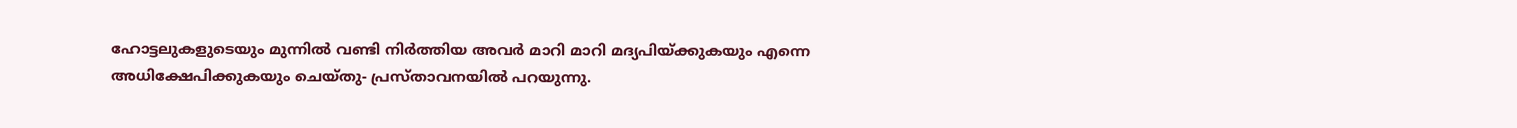ഹോട്ടലുകളുടെയും മുന്നില്‍ വണ്ടി നിര്‍ത്തിയ അവര്‍ മാറി മാറി മദ്യപിയ്ക്കുകയും എന്നെ അധിക്ഷേപിക്കുകയും ചെയ്തു- പ്രസ്താവനയില്‍ പറയുന്നു.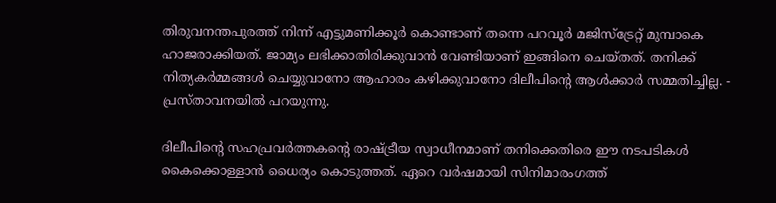തിരുവനന്തപുരത്ത് നിന്ന് എട്ടുമണിക്കൂര്‍ കൊണ്ടാണ് തന്നെ പറവൂര്‍ മജിസ്ട്രേറ്റ് മുമ്പാകെ ഹാജരാക്കിയത്. ജാമ്യം ലഭിക്കാതിരിക്കുവാന്‍ വേണ്ടിയാണ് ഇങ്ങിനെ ചെയ്തത്. തനിക്ക് നിത്യകര്‍മ്മങ്ങള്‍ ചെയ്യുവാനോ ആഹാരം കഴിക്കുവാനോ ദിലീപിന്റെ ആള്‍ക്കാര്‍ സമ്മതിച്ചില്ല. - പ്രസ്താവനയില്‍ പറയുന്നു.

ദിലീപിന്റെ സഹപ്രവര്‍ത്തകന്റെ രാഷ്ട്രീയ സ്വാധീനമാണ് തനിക്കെതിരെ ഈ നടപടികള്‍ കൈക്കൊള്ളാന്‍ ധൈര്യം കൊടുത്തത്. ഏറെ വര്‍ഷമായി സിനിമാരംഗത്ത്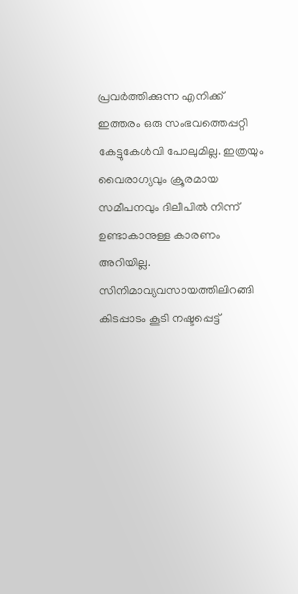പ്രവര്‍ത്തിക്കുന്ന എനിക്ക് ഇത്തരം ഒരു സംഭവത്തെപ്പറ്റി കേട്ടുകേള്‍വി പോലുമില്ല. ഇത്രയും വൈരാഗ്യവും ക്രൂരമായ സമീപനവും ദിലീപില്‍ നിന്ന് ഉണ്ടാകാനുള്ള കാരണം അറിയില്ല. സിനിമാവ്യവസായത്തിലിറങ്ങി കിടപ്പാടം കൂടി നഷ്ടപ്പെട്ട്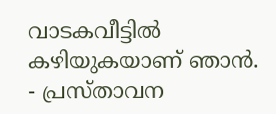വാടകവീട്ടില്‍ കഴിയുകയാണ് ഞാന്‍. - പ്രസ്താവന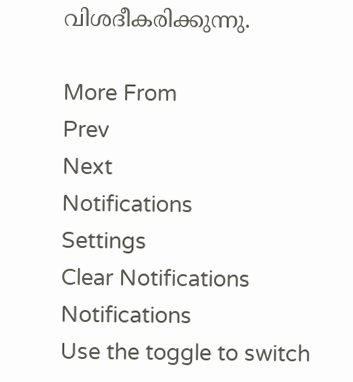വിശദീകരിക്കുന്നു.

More From
Prev
Next
Notifications
Settings
Clear Notifications
Notifications
Use the toggle to switch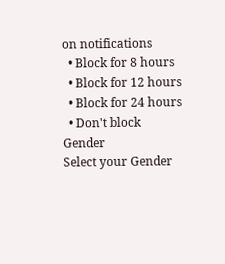on notifications
  • Block for 8 hours
  • Block for 12 hours
  • Block for 24 hours
  • Don't block
Gender
Select your Gender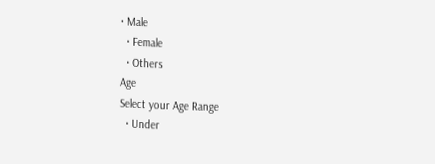• Male
  • Female
  • Others
Age
Select your Age Range
  • Under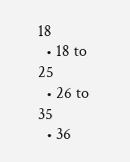18
  • 18 to 25
  • 26 to 35
  • 36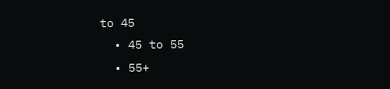to 45
  • 45 to 55
  • 55+